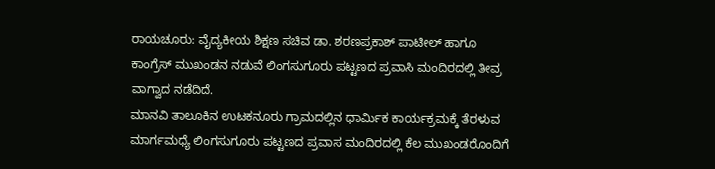ರಾಯಚೂರು: ವೈದ್ಯಕೀಯ ಶಿಕ್ಷಣ ಸಚಿವ ಡಾ. ಶರಣಪ್ರಕಾಶ್ ಪಾಟೀಲ್ ಹಾಗೂ ಕಾಂಗ್ರೆಸ್ ಮುಖಂಡನ ನಡುವೆ ಲಿಂಗಸುಗೂರು ಪಟ್ಟಣದ ಪ್ರವಾಸಿ ಮಂದಿರದಲ್ಲಿ ತೀವ್ರ ವಾಗ್ವಾದ ನಡೆದಿದೆ.
ಮಾನವಿ ತಾಲೂಕಿನ ಉಟಕನೂರು ಗ್ರಾಮದಲ್ಲಿನ ಧಾರ್ಮಿಕ ಕಾರ್ಯಕ್ರಮಕ್ಕೆ ತೆರಳುವ ಮಾರ್ಗಮಧ್ಯೆ ಲಿಂಗಸುಗೂರು ಪಟ್ಟಣದ ಪ್ರವಾಸ ಮಂದಿರದಲ್ಲಿ ಕೆಲ ಮುಖಂಡರೊಂದಿಗೆ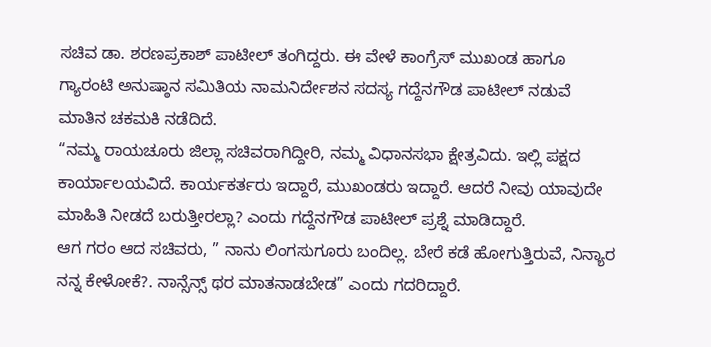ಸಚಿವ ಡಾ. ಶರಣಪ್ರಕಾಶ್ ಪಾಟೀಲ್ ತಂಗಿದ್ದರು. ಈ ವೇಳೆ ಕಾಂಗ್ರೆಸ್ ಮುಖಂಡ ಹಾಗೂ ಗ್ಯಾರಂಟಿ ಅನುಷ್ಠಾನ ಸಮಿತಿಯ ನಾಮನಿರ್ದೇಶನ ಸದಸ್ಯ ಗದ್ದೆನಗೌಡ ಪಾಟೀಲ್ ನಡುವೆ ಮಾತಿನ ಚಕಮಕಿ ನಡೆದಿದೆ.
“ನಮ್ಮ ರಾಯಚೂರು ಜಿಲ್ಲಾ ಸಚಿವರಾಗಿದ್ದೀರಿ, ನಮ್ಮ ವಿಧಾನಸಭಾ ಕ್ಷೇತ್ರವಿದು. ಇಲ್ಲಿ ಪಕ್ಷದ ಕಾರ್ಯಾಲಯವಿದೆ. ಕಾರ್ಯಕರ್ತರು ಇದ್ದಾರೆ, ಮುಖಂಡರು ಇದ್ದಾರೆ. ಆದರೆ ನೀವು ಯಾವುದೇ ಮಾಹಿತಿ ನೀಡದೆ ಬರುತ್ತೀರಲ್ಲಾ? ಎಂದು ಗದ್ದೆನಗೌಡ ಪಾಟೀಲ್ ಪ್ರಶ್ನೆ ಮಾಡಿದ್ದಾರೆ.
ಆಗ ಗರಂ ಆದ ಸಚಿವರು, ” ನಾನು ಲಿಂಗಸುಗೂರು ಬಂದಿಲ್ಲ. ಬೇರೆ ಕಡೆ ಹೋಗುತ್ತಿರುವೆ, ನಿನ್ಯಾರ ನನ್ನ ಕೇಳೋಕೆ?. ನಾನ್ಸೆನ್ಸ್ ಥರ ಮಾತನಾಡಬೇಡ” ಎಂದು ಗದರಿದ್ದಾರೆ.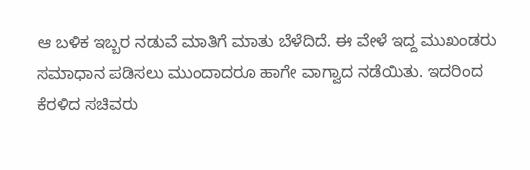ಆ ಬಳಿಕ ಇಬ್ಬರ ನಡುವೆ ಮಾತಿಗೆ ಮಾತು ಬೆಳೆದಿದೆ. ಈ ವೇಳೆ ಇದ್ದ ಮುಖಂಡರು ಸಮಾಧಾನ ಪಡಿಸಲು ಮುಂದಾದರೂ ಹಾಗೇ ವಾಗ್ವಾದ ನಡೆಯಿತು. ಇದರಿಂದ ಕೆರಳಿದ ಸಚಿವರು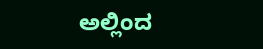ಅಲ್ಲಿಂದ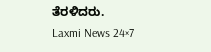ತೆರಳಿದರು.
Laxmi News 24×7